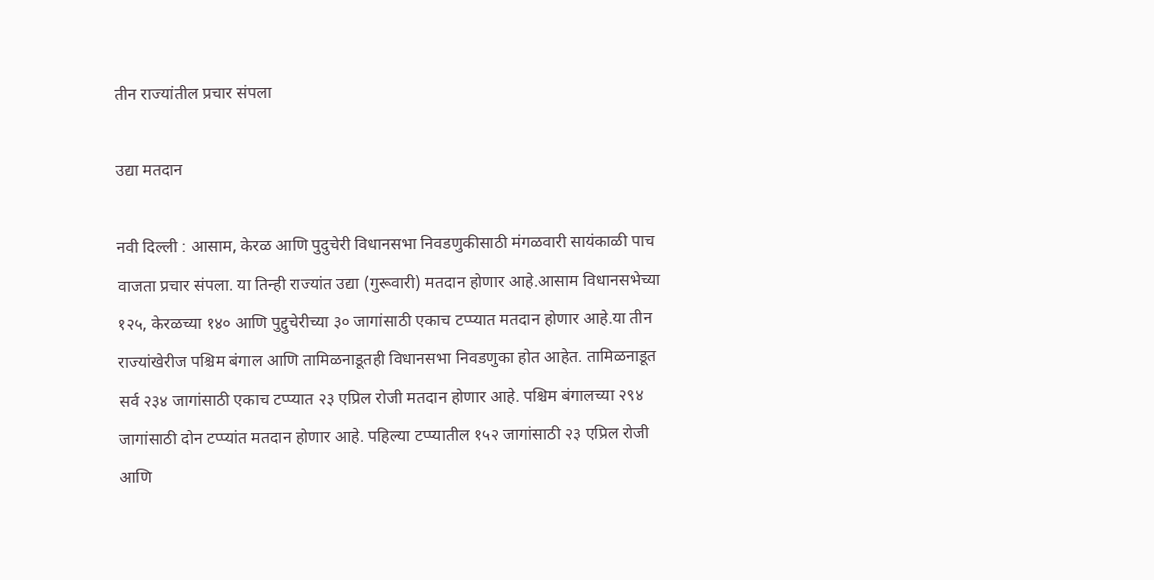तीन राज्यांतील प्रचार संपला

उद्या मतदान

नवी दिल्ली : आसाम, केरळ आणि पुदुचेरी विधानसभा निवडणुकीसाठी मंगळवारी सायंकाळी पाच वाजता प्रचार संपला. या तिन्ही राज्यांत उद्या (गुरूवारी) मतदान होणार आहे.आसाम विधानसभेच्या १२५, केरळच्या १४० आणि पुद्दुचेरीच्या ३० जागांसाठी एकाच टप्प्यात मतदान होणार आहे.या तीन राज्यांखेरीज पश्चिम बंगाल आणि तामिळनाडूतही विधानसभा निवडणुका होत आहेत. तामिळनाडूत सर्व २३४ जागांसाठी एकाच टप्प्यात २३ एप्रिल रोजी मतदान होणार आहे. पश्चिम बंगालच्या २९४ जागांसाठी दोन टप्प्यांत मतदान होणार आहे. पहिल्या टप्प्यातील १५२ जागांसाठी २३ एप्रिल रोजी आणि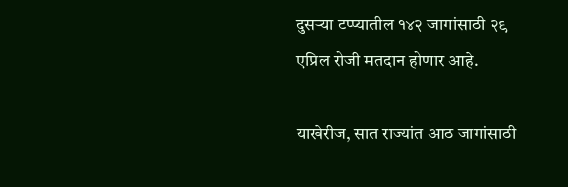दुसर्‍या टप्प्यातील १४२ जागांसाठी २९ एप्रिल रोजी मतदान होणार आहे.

याखेरीज, सात राज्यांत आठ जागांसाठी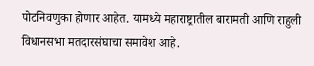पोटनिवणुका होणार आहेत. यामध्ये महाराष्ट्रातील बारामती आणि राहुली विधानसभा मतदारसंघाचा समावेश आहे.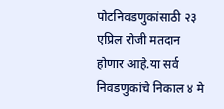पोटनिवडणुकांसाठी २३ एप्रिल रोजी मतदान होणार आहे.या सर्व निवडणुकांचे निकाल ४ मे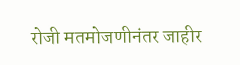रोजी मतमोजणीनंतर जाहीर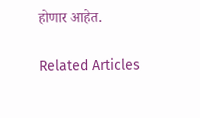होणार आहेत.

Related Articles